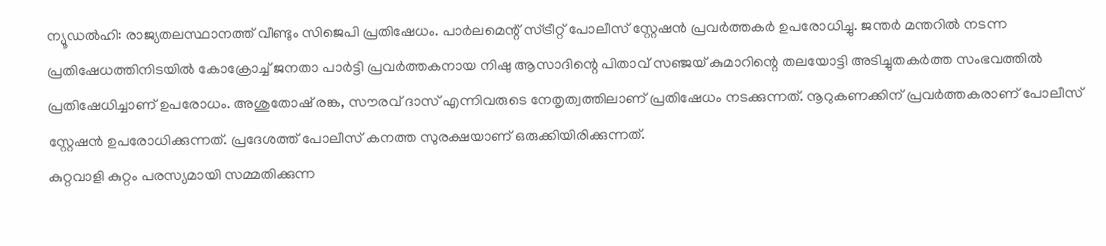ന്യൂഡൽഹി: രാജ്യതലസ്ഥാനത്ത് വീണ്ടും സിജെപി പ്രതിഷേധം. പാർലമെന്റ് സ്ട്രീറ്റ് പോലീസ് സ്റ്റേഷൻ പ്രവർത്തകർ ഉപരോധിച്ചു. ജന്തർ മന്തറിൽ നടന്ന പ്രതിഷേധത്തിനിടയിൽ കോക്രോച്ച് ജനതാ പാർട്ടി പ്രവർത്തകനായ നിഷു ആസാദിന്റെ പിതാവ് സഞ്ജയ് കുമാറിന്റെ തലയോട്ടി അടിച്ചുതകർത്ത സംഭവത്തിൽ പ്രതിഷേധിച്ചാണ് ഉപരോധം. അശുതോഷ് രങ്ക, സൗരവ് ദാസ് എന്നിവരുടെ നേതൃത്വത്തിലാണ് പ്രതിഷേധം നടക്കുന്നത്. നൂറുകണക്കിന് പ്രവർത്തകരാണ് പോലീസ് സ്റ്റേഷൻ ഉപരോധിക്കുന്നത്. പ്രദേശത്ത് പോലീസ് കനത്ത സുരക്ഷയാണ് ഒരുക്കിയിരിക്കുന്നത്.
കുറ്റവാളി കുറ്റം പരസ്യമായി സമ്മതിക്കുന്ന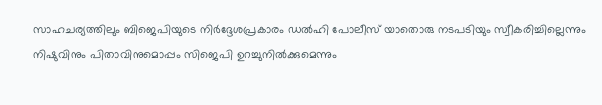സാഹചര്യത്തിലും ബിജെപിയുടെ നിർദ്ദേശപ്രകാരം ഡൽഹി പോലീസ് യാതൊരു നടപടിയും സ്വീകരിച്ചില്ലെന്നും നിഷുവിനും പിതാവിനുമൊപ്പം സിജെപി ഉറച്ചുനിൽക്കുമെന്നും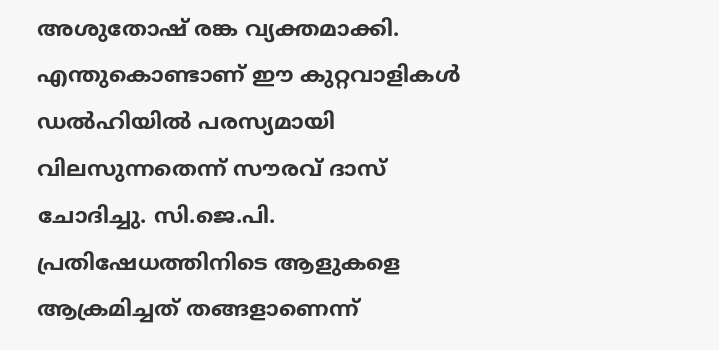അശുതോഷ് രങ്ക വ്യക്തമാക്കി. എന്തുകൊണ്ടാണ് ഈ കുറ്റവാളികൾ ഡൽഹിയിൽ പരസ്യമായി വിലസുന്നതെന്ന് സൗരവ് ദാസ് ചോദിച്ചു. സി.ജെ.പി. പ്രതിഷേധത്തിനിടെ ആളുകളെ ആക്രമിച്ചത് തങ്ങളാണെന്ന്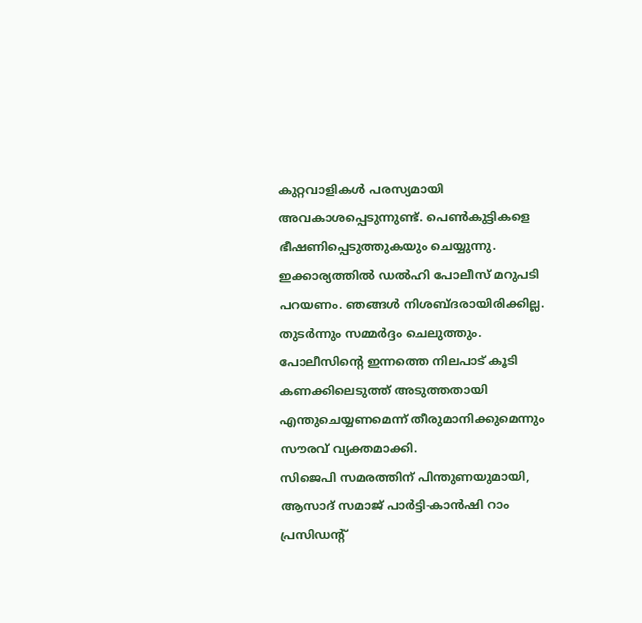കുറ്റവാളികൾ പരസ്യമായി അവകാശപ്പെടുന്നുണ്ട്. പെൺകുട്ടികളെ ഭീഷണിപ്പെടുത്തുകയും ചെയ്യുന്നു. ഇക്കാര്യത്തിൽ ഡൽഹി പോലീസ് മറുപടി പറയണം. ഞങ്ങൾ നിശബ്ദരായിരിക്കില്ല. തുടർന്നും സമ്മർദ്ദം ചെലുത്തും. പോലീസിന്റെ ഇന്നത്തെ നിലപാട് കൂടി കണക്കിലെടുത്ത് അടുത്തതായി എന്തുചെയ്യണമെന്ന് തീരുമാനിക്കുമെന്നും സൗരവ് വ്യക്തമാക്കി.
സിജെപി സമരത്തിന് പിന്തുണയുമായി, ആസാദ് സമാജ് പാർട്ടി-കാൻഷി റാം പ്രസിഡന്റ്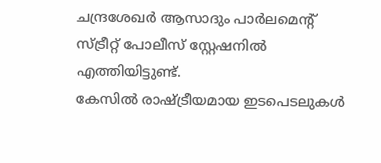ചന്ദ്രശേഖർ ആസാദും പാർലമെന്റ് സ്ട്രീറ്റ് പോലീസ് സ്റ്റേഷനിൽ എത്തിയിട്ടുണ്ട്.
കേസിൽ രാഷ്ട്രീയമായ ഇടപെടലുകൾ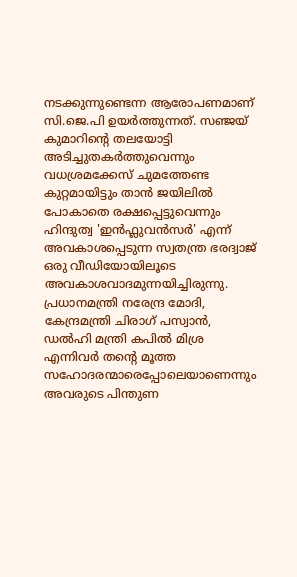നടക്കുന്നുണ്ടെന്ന ആരോപണമാണ് സി.ജെ.പി ഉയർത്തുന്നത്. സഞ്ജയ് കുമാറിന്റെ തലയോട്ടി അടിച്ചുതകർത്തുവെന്നും വധശ്രമക്കേസ് ചുമത്തേണ്ട കുറ്റമായിട്ടും താൻ ജയിലിൽ പോകാതെ രക്ഷപ്പെട്ടുവെന്നും ഹിന്ദുത്വ 'ഇൻഫ്ലുവൻസർ' എന്ന് അവകാശപ്പെടുന്ന സ്വതന്ത്ര ഭരദ്വാജ് ഒരു വീഡിയോയിലൂടെ അവകാശവാദമുന്നയിച്ചിരുന്നു.
പ്രധാനമന്ത്രി നരേന്ദ്ര മോദി, കേന്ദ്രമന്ത്രി ചിരാഗ് പസ്വാൻ, ഡൽഹി മന്ത്രി കപിൽ മിശ്ര എന്നിവർ തന്റെ മൂത്ത സഹോദരന്മാരെപ്പോലെയാണെന്നും അവരുടെ പിന്തുണ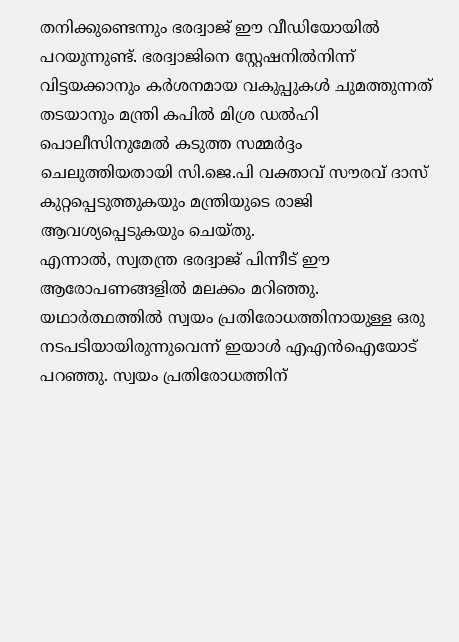തനിക്കുണ്ടെന്നും ഭരദ്വാജ് ഈ വീഡിയോയിൽ പറയുന്നുണ്ട്. ഭരദ്വാജിനെ സ്റ്റേഷനിൽനിന്ന് വിട്ടയക്കാനും കർശനമായ വകുപ്പുകൾ ചുമത്തുന്നത് തടയാനും മന്ത്രി കപിൽ മിശ്ര ഡൽഹി പൊലീസിനുമേൽ കടുത്ത സമ്മർദ്ദം ചെലുത്തിയതായി സി.ജെ.പി വക്താവ് സൗരവ് ദാസ് കുറ്റപ്പെടുത്തുകയും മന്ത്രിയുടെ രാജി ആവശ്യപ്പെടുകയും ചെയ്തു.
എന്നാൽ, സ്വതന്ത്ര ഭരദ്വാജ് പിന്നീട് ഈ ആരോപണങ്ങളിൽ മലക്കം മറിഞ്ഞു. യഥാർത്ഥത്തിൽ സ്വയം പ്രതിരോധത്തിനായുള്ള ഒരു നടപടിയായിരുന്നുവെന്ന് ഇയാൾ എഎൻഐയോട് പറഞ്ഞു. സ്വയം പ്രതിരോധത്തിന്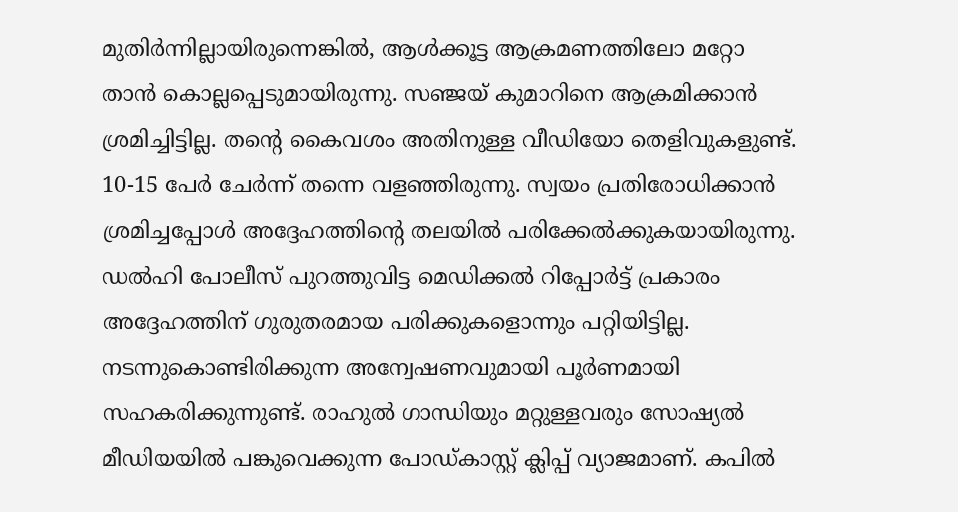മുതിർന്നില്ലായിരുന്നെങ്കിൽ, ആൾക്കൂട്ട ആക്രമണത്തിലോ മറ്റോ താൻ കൊല്ലപ്പെടുമായിരുന്നു. സഞ്ജയ് കുമാറിനെ ആക്രമിക്കാൻ ശ്രമിച്ചിട്ടില്ല. തന്റെ കൈവശം അതിനുള്ള വീഡിയോ തെളിവുകളുണ്ട്. 10-15 പേർ ചേർന്ന് തന്നെ വളഞ്ഞിരുന്നു. സ്വയം പ്രതിരോധിക്കാൻ ശ്രമിച്ചപ്പോൾ അദ്ദേഹത്തിന്റെ തലയിൽ പരിക്കേൽക്കുകയായിരുന്നു. ഡൽഹി പോലീസ് പുറത്തുവിട്ട മെഡിക്കൽ റിപ്പോർട്ട് പ്രകാരം അദ്ദേഹത്തിന് ഗുരുതരമായ പരിക്കുകളൊന്നും പറ്റിയിട്ടില്ല. നടന്നുകൊണ്ടിരിക്കുന്ന അന്വേഷണവുമായി പൂർണമായി സഹകരിക്കുന്നുണ്ട്. രാഹുൽ ഗാന്ധിയും മറ്റുള്ളവരും സോഷ്യൽ മീഡിയയിൽ പങ്കുവെക്കുന്ന പോഡ്കാസ്റ്റ് ക്ലിപ്പ് വ്യാജമാണ്. കപിൽ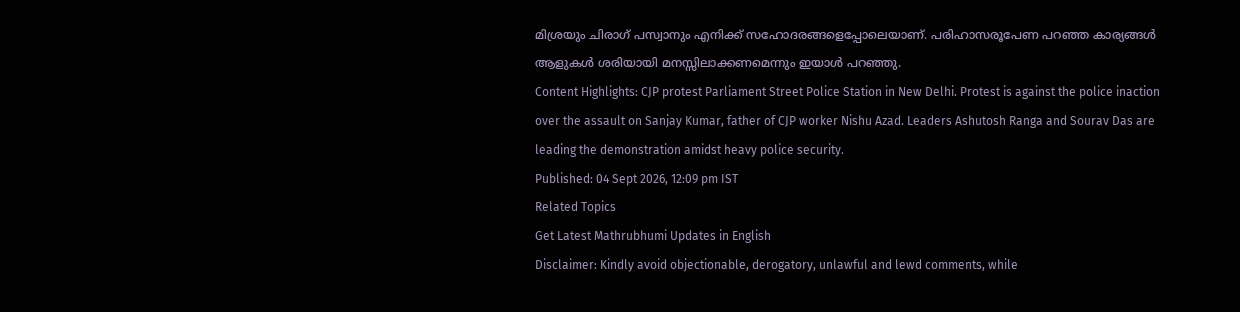മിശ്രയും ചിരാഗ് പസ്വാനും എനിക്ക് സഹോദരങ്ങളെപ്പോലെയാണ്. പരിഹാസരൂപേണ പറഞ്ഞ കാര്യങ്ങൾ ആളുകൾ ശരിയായി മനസ്സിലാക്കണമെന്നും ഇയാൾ പറഞ്ഞു.
Content Highlights: CJP protest Parliament Street Police Station in New Delhi. Protest is against the police inaction over the assault on Sanjay Kumar, father of CJP worker Nishu Azad. Leaders Ashutosh Ranga and Sourav Das are leading the demonstration amidst heavy police security.
Published: 04 Sept 2026, 12:09 pm IST
Related Topics
Get Latest Mathrubhumi Updates in English
Disclaimer: Kindly avoid objectionable, derogatory, unlawful and lewd comments, while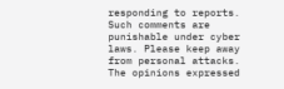responding to reports. Such comments are punishable under cyber laws. Please keep away from personal attacks. The opinions expressed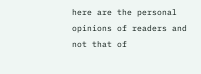here are the personal opinions of readers and not that of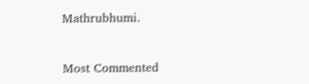Mathrubhumi.


Most Commented